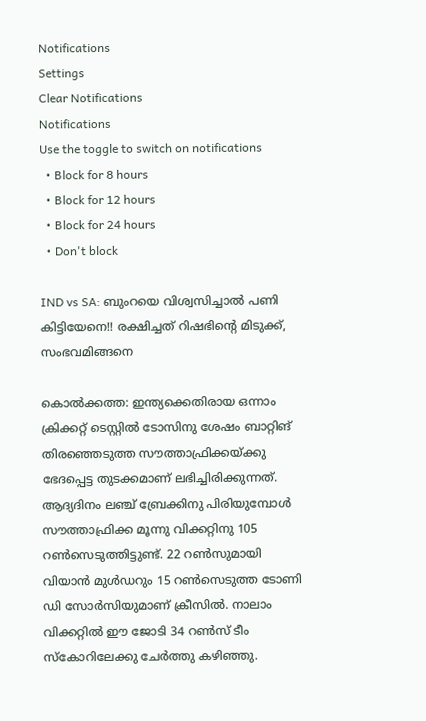Notifications
Settings
Clear Notifications
Notifications
Use the toggle to switch on notifications
  • Block for 8 hours
  • Block for 12 hours
  • Block for 24 hours
  • Don't block

IND vs SA: ബുംറയെ വിശ്വസിച്ചാല്‍ പണി കിട്ടിയേനെ!! രക്ഷിച്ചത് റിഷഭിന്റെ മിടുക്ക്, സംഭവമിങ്ങനെ

കൊല്‍ക്കത്ത: ഇന്ത്യക്കെതിരായ ഒന്നാം ക്രിക്കറ്റ് ടെസ്റ്റില്‍ ടോസിനു ശേഷം ബാറ്റിങ് തിരഞ്ഞെടുത്ത സൗത്താഫ്രിക്കയ്ക്കു ഭേദപ്പെട്ട തുടക്കമാണ് ലഭിച്ചിരിക്കുന്നത്. ആദ്യദിനം ലഞ്ച് ബ്രേക്കിനു പിരിയുമ്പോള്‍ സൗത്താഫ്രിക്ക മൂന്നു വിക്കറ്റിനു 105 റണ്‍സെടുത്തിട്ടുണ്ട്. 22 റണ്‍സുമായി വിയാന്‍ മുള്‍ഡറും 15 റണ്‍സെടുത്ത ടോണി ഡി സോര്‍സിയുമാണ് ക്രീസില്‍. നാലാം വിക്കറ്റില്‍ ഈ ജോടി 34 റണ്‍സ് ടീം സ്‌കോറിലേക്കു ചേര്‍ത്തു കഴിഞ്ഞു.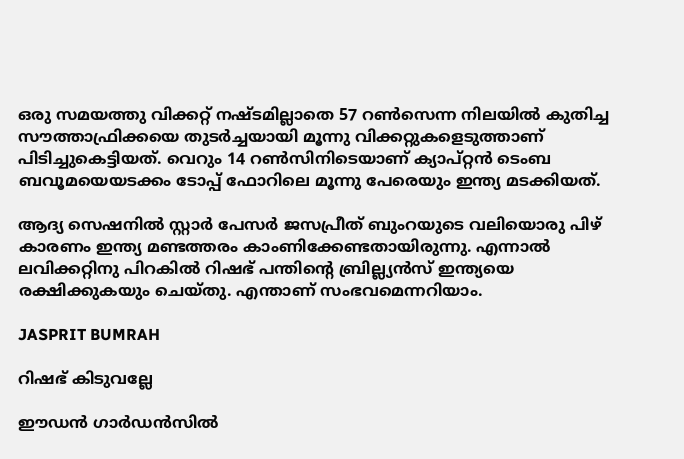ഒരു സമയത്തു വിക്കറ്റ് നഷ്ടമില്ലാതെ 57 റണ്‍സെന്ന നിലയില്‍ കുതിച്ച സൗത്താഫ്രിക്കയെ തുടര്‍ച്ചയായി മൂന്നു വിക്കറ്റുകളെടുത്താണ് പിടിച്ചുകെട്ടിയത്. വെറും 14 റണ്‍സിനിടെയാണ് ക്യാപ്റ്റന്‍ ടെംബ ബവൂമയെയടക്കം ടോപ്പ് ഫോറിലെ മൂന്നു പേരെയും ഇന്ത്യ മടക്കിയത്.

ആദ്യ സെഷനില്‍ സ്റ്റാര്‍ പേസര്‍ ജസപ്രീത് ബുംറയുടെ വലിയൊരു പിഴ് കാരണം ഇന്ത്യ മണ്ടത്തരം കാംണിക്കേണ്ടതായിരുന്നു. എന്നാല്‍ ലവിക്കറ്റിനു പിറകില്‍ റിഷഭ് പന്തിന്റെ ബ്രില്ല്യന്‍സ് ഇന്ത്യയെ രക്ഷിക്കുകയും ചെയ്തു. എന്താണ് സംഭവമെന്നറിയാം.

JASPRIT BUMRAH

റിഷഭ് കിടുവല്ലേ

ഈഡന്‍ ഗാര്‍ഡന്‍സില്‍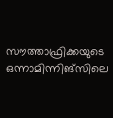സൗത്താഫ്രിക്കയുടെ ഒന്നാമിന്നിങ്‌സിലെ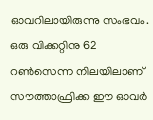ഓവറിലായിരുന്നു സംഭവം. ഒരു വിക്കറ്റിനു 62 റണ്‍സെന്ന നിലയിലാണ് സൗത്താഫ്രിക്ക ഈ ഓവര്‍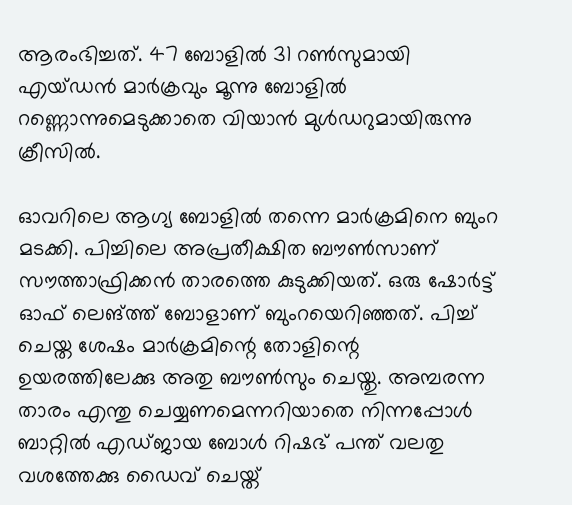ആരംഭിച്ചത്. 47 ബോളില്‍ 31 റണ്‍സുമായി എയ്ഡന്‍ മാര്‍ക്രവും മൂന്നു ബോളില്‍ റണ്ണൊന്നുമെടുക്കാതെ വിയാന്‍ മുള്‍ഡറുമായിരുന്നു ക്രീസില്‍.

ഓവറിലെ ആഗ്യ ബോളില്‍ തന്നെ മാര്‍ക്രമിനെ ബുംറ മടക്കി. പിച്ചിലെ അപ്രതീക്ഷിത ബൗണ്‍സാണ് സൗത്താഫ്രിക്കന്‍ താരത്തെ കുടുക്കിയത്. ഒരു ഷോര്‍ട്ട് ഓഫ് ലെങ്ത്ത് ബോളാണ് ബുംറയെറിഞ്ഞത്. പിച്ച് ചെയ്ത ശേഷം മാര്‍ക്രമിന്റെ തോളിന്റെ ഉയരത്തിലേക്കു അതു ബൗണ്‍സും ചെയ്തു. അമ്പരന്ന താരം എന്തു ചെയ്യണമെന്നറിയാതെ നിന്നപ്പോള്‍ ബാറ്റില്‍ എഡ്ജായ ബോള്‍ റിഷഭ് പന്ത് വലതു വശത്തേക്കു ഡൈവ് ചെയ്ത്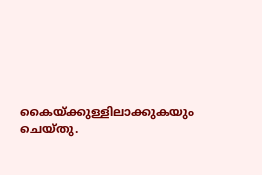കൈയ്ക്കുള്ളിലാക്കുകയും ചെയ്തു.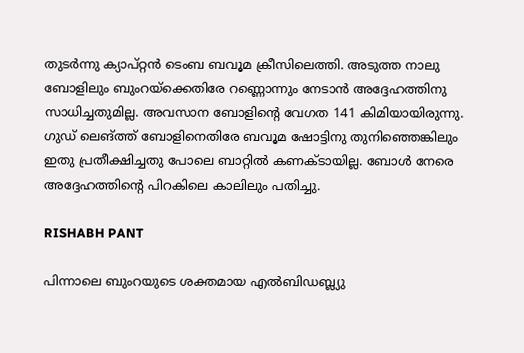തുടര്‍ന്നു ക്യാപ്റ്റന്‍ ടെംബ ബവൂമ ക്രീസിലെത്തി. അടുത്ത നാലു ബോളിലും ബുംറയ്‌ക്കെതിരേ റണ്ണൊന്നും നേടാന്‍ അദ്ദേഹത്തിനു സാധിച്ചതുമില്ല. അവസാന ബോളിന്റെ വേഗത 141 കിമിയായിരുന്നു. ഗുഡ് ലെങ്ത്ത് ബോളിനെതിരേ ബവൂമ ഷോട്ടിനു തുനിഞ്ഞെങ്കിലും ഇതു പ്രതീക്ഷിച്ചതു പോലെ ബാറ്റില്‍ കണക്ടായില്ല. ബോള്‍ നേരെ അദ്ദേഹത്തിന്റെ പിറകിലെ കാലിലും പതിച്ചു.

RISHABH PANT

പിന്നാലെ ബുംറയുടെ ശക്തമായ എല്‍ബിഡബ്ല്യു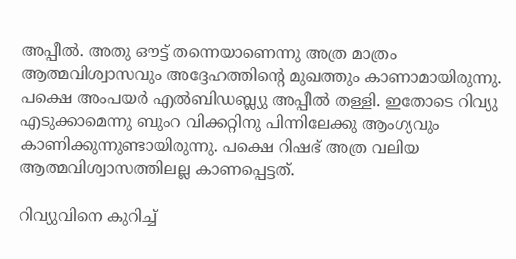അപ്പീല്‍. അതു ഔട്ട് തന്നെയാണെന്നു അത്ര മാത്രം ആത്മവിശ്വാസവും അദ്ദേഹത്തിന്റെ മുഖത്തും കാണാമായിരുന്നു. പക്ഷെ അംപയര്‍ എല്‍ബിഡബ്ല്യു അപ്പീല്‍ തള്ളി. ഇതോടെ റിവ്യു എടുക്കാമെന്നു ബുംറ വിക്കറ്റിനു പിന്നിലേക്കു ആംഗ്യവും കാണിക്കുന്നുണ്ടായിരുന്നു. പക്ഷെ റിഷഭ് അത്ര വലിയ ആത്മവിശ്വാസത്തിലല്ല കാണപ്പെട്ടത്.

റിവ്യുവിനെ കുറിച്ച്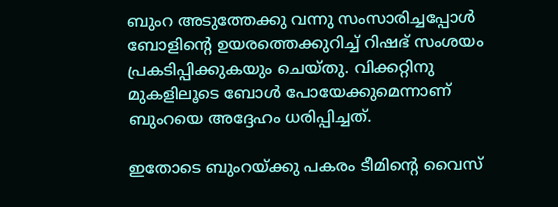ബുംറ അടുത്തേക്കു വന്നു സംസാരിച്ചപ്പോള്‍ ബോളിന്റെ ഉയരത്തെക്കുറിച്ച് റിഷഭ് സംശയം പ്രകടിപ്പിക്കുകയും ചെയ്തു. വിക്കറ്റിനു മുകളിലൂടെ ബോള്‍ പോയേക്കുമെന്നാണ് ബുംറയെ അദ്ദേഹം ധരിപ്പിച്ചത്.

ഇതോടെ ബുംറയ്ക്കു പകരം ടീമിന്റെ വൈസ്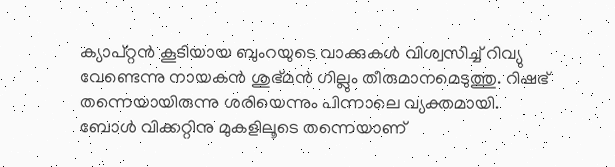ക്യാപ്റ്റന്‍ കൂടിയായ ബുംറയുടെ വാക്കുകള്‍ വിശ്വസിച്ച് റിവ്യു വേണ്ടെന്നു നായകന്‍ ശുഭ്മന്‍ ഗില്ലും തീരുമാനമെടുത്തു. റിഷഭ് തന്നെയായിരുന്നു ശരിയെന്നും പിന്നാലെ വ്യക്തമായി. ബോള്‍ വിക്കറ്റിനു മുകളിലൂടെ തന്നെയാണ്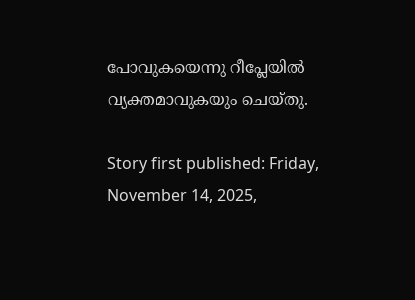പോവുകയെന്നു റീപ്ലേയില്‍ വ്യക്തമാവുകയും ചെയ്തു.

Story first published: Friday, November 14, 2025,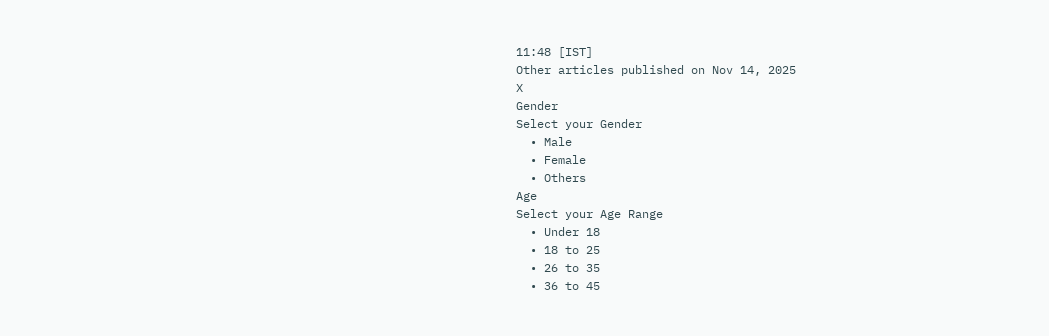11:48 [IST]
Other articles published on Nov 14, 2025
X
Gender
Select your Gender
  • Male
  • Female
  • Others
Age
Select your Age Range
  • Under 18
  • 18 to 25
  • 26 to 35
  • 36 to 45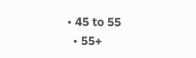• 45 to 55
  • 55+